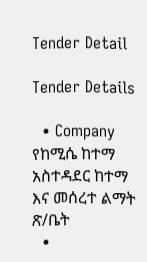Tender Detail

Tender Details

  • Company የከሚሴ ከተማ አስተዳደር ከተማ እና መሰረተ ልማት ጽ/ቤት
  •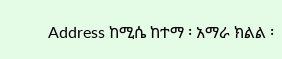Address ከሚሴ ከተማ ፡ አማራ ክልል ፡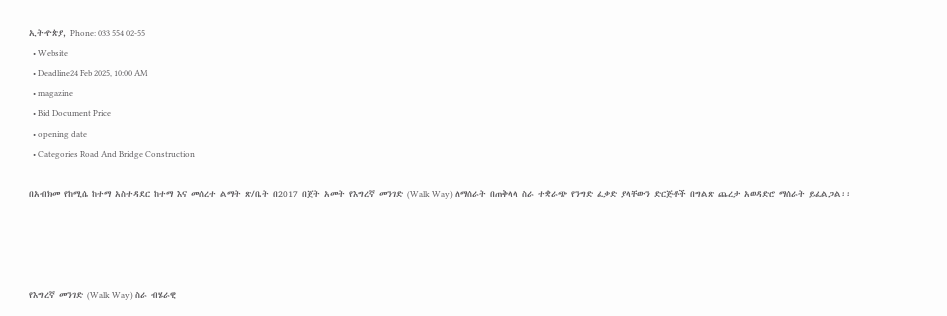ኢትዯጵያ, Phone: 033 554 02-55
  • Website
  • Deadline24 Feb 2025, 10:00 AM
  • magazine
  • Bid Document Price
  • opening date
  • Categories Road And Bridge Construction

በአብክመ የከሚሴ ከተማ አስተዳደር ከተማ እና መሰረተ ልማት ጽ/ቤት በ2017 በጀት አመት የእግረኛ መንገድ (Walk Way) ለማሰራት በጠቅላላ ስራ ተቋራጭ የንግድ ፈቃድ ያላቸውን ድርጅቶች በግልጽ ጨረታ አወዳድሮ ማሰራት ይፈልጋል፡፡




የእግረኛ መንገድ (Walk Way) ስራ ብሄራዊ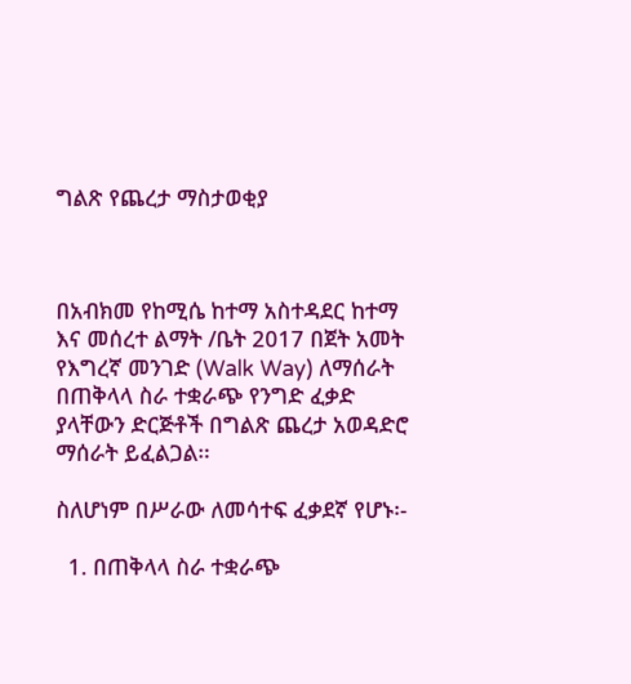ግልጽ የጨረታ ማስታወቂያ



በአብክመ የከሚሴ ከተማ አስተዳደር ከተማ እና መሰረተ ልማት /ቤት 2017 በጀት አመት የእግረኛ መንገድ (Walk Way) ለማሰራት በጠቅላላ ስራ ተቋራጭ የንግድ ፈቃድ ያላቸውን ድርጅቶች በግልጽ ጨረታ አወዳድሮ ማሰራት ይፈልጋል፡፡

ስለሆነም በሥራው ለመሳተፍ ፈቃደኛ የሆኑ፡-

  1. በጠቅላላ ስራ ተቋራጭ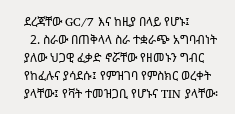ደረጃቸው GC/7 እና ከዚያ በላይ የሆኑ፤
  2. ስራው በጠቅላላ ስራ ተቋራጭ አግባብነት ያለው ህጋዊ ፈቃድ ኖሯቸው የዘመኑን ግብር የከፈሉና ያሳደሱ፤ የምዝገባ የምስክር ወረቀት ያላቸው፤ የቫት ተመዝጋቢ የሆኑና TIN ያላቸው፡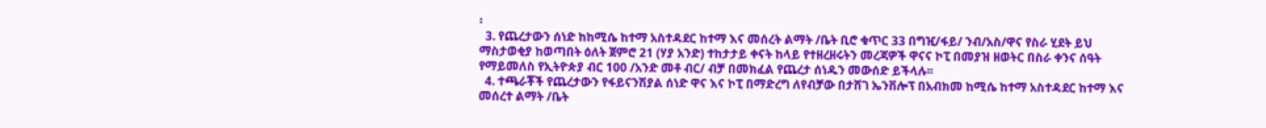፡
  3. የጨረታውን ሰነድ ከከሚሴ ከተማ አስተዳደር ከተማ እና መሰረት ልማት /ቤት ቢሮ ቁጥር 33 በግዢ/ፋይ/ ንብ/አስ/ዋና የስራ ሂደት ይህ ማስታወቂያ ከወጣበት ዕለት ጀምሮ 21 (ሃያ አንድ) ተከታታይ ቀናት ከላይ የተዘረዘሩትን መረጃዎች ዋናና ኮፒ በመያዝ ዘወትር በስራ ቀንና ሰዓት የማይመለስ የኢትዮጵያ ብር 100 /አንድ መቶ ብር/ ብቻ በመክፈል የጨረታ ሰነዱን መውሰድ ይችላሉ፡፡
  4. ተጫራቾች የጨረታውን የፋይናንሽያል ሰነድ ዋና እና ኮፒ በማድረግ ለየብቻው በታሸገ ኤንቨሎፕ በአብክመ ከሚሴ ከተማ አስተዳደር ከተማ እና መሰረተ ልማት /ቤት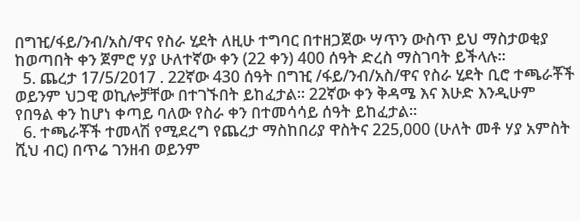በግዢ/ፋይ/ንብ/አስ/ዋና የስራ ሂደት ለዚሁ ተግባር በተዘጋጀው ሣጥን ውስጥ ይህ ማስታወቂያ ከወጣበት ቀን ጀምሮ ሃያ ሁለተኛው ቀን (22 ቀን) 400 ሰዓት ድረስ ማስገባት ይችላሉ፡፡
  5. ጨረታ 17/5/2017 . 22ኛው 430 ሰዓት በግዢ /ፋይ/ንብ/አስ/ዋና የስራ ሂደት ቢሮ ተጫራቾች ወይንም ህጋዊ ወኪሎቻቸው በተገኙበት ይከፈታል፡፡ 22ኛው ቀን ቅዳሜ እና እሁድ እንዲሁም የበዓል ቀን ከሆነ ቀጣይ ባለው የስራ ቀን በተመሳሳይ ሰዓት ይከፈታል፡፡
  6. ተጫራቾች ተመላሽ የሚደረግ የጨረታ ማስከበሪያ ዋስትና 225,000 (ሁለት መቶ ሃያ አምስት ሺህ ብር) በጥሬ ገንዘብ ወይንም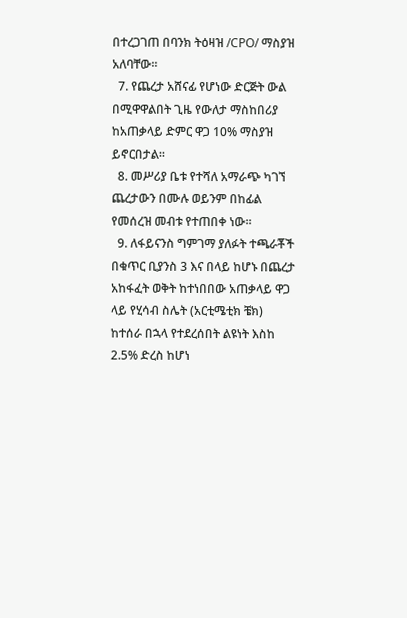በተረጋገጠ በባንክ ትዕዛዝ /CPO/ ማስያዝ አለባቸው፡፡
  7. የጨረታ አሸናፊ የሆነው ድርጅት ውል በሚዋዋልበት ጊዜ የውለታ ማስከበሪያ ከአጠቃላይ ድምር ዋጋ 10% ማስያዝ ይኖርበታል፡፡
  8. መሥሪያ ቤቱ የተሻለ አማራጭ ካገኘ ጨረታውን በሙሉ ወይንም በከፊል የመሰረዝ መብቱ የተጠበቀ ነው፡፡
  9. ለፋይናንስ ግምገማ ያለፉት ተጫራቾች በቁጥር ቢያንስ 3 እና በላይ ከሆኑ በጨረታ አከፋፈት ወቅት ከተነበበው አጠቃላይ ዋጋ ላይ የሂሳብ ስሌት (አርቲሜቲክ ቼክ) ከተሰራ በኋላ የተደረሰበት ልዩነት እስከ 2.5% ድረስ ከሆነ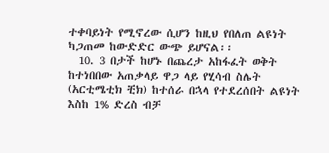ተቀባይነት የሚኖረው ሲሆን ከዚህ የበለጠ ልዩነት ካጋጠመ ከውድድር ውጭ ይሆናል፡፡
  10. 3 በታች ከሆኑ በጨረታ አከፋፈት ወቅት ከተነበበው አጠቃላይ ዋጋ ላይ የሂሳብ ስሌት (አርቲሜቲክ ቺክ) ከተሰራ በኋላ የተደረሰበት ልዩነት እስከ 1% ድረስ ብቻ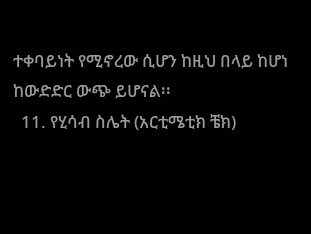ተቀባይነት የሚኖረው ሲሆን ከዚህ በላይ ከሆነ ከውድድር ውጭ ይሆናል፡፡
  11. የሂሳብ ስሌት (አርቲሜቲክ ቼክ)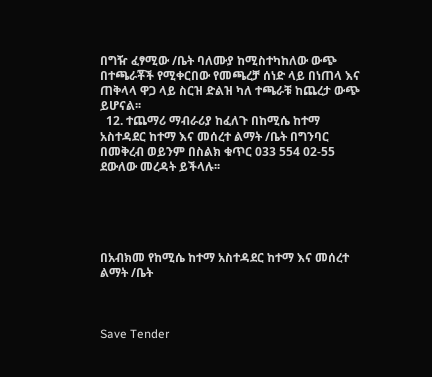በግዥ ፈፃሚው /ቤት ባለሙያ ከሚስተካከለው ውጭ በተጫራቾች የሚቀርበው የመጫረቻ ሰነድ ላይ በነጠላ እና ጠቅላላ ዋጋ ላይ ስርዝ ድልዝ ካለ ተጫራቹ ከጨረታ ውጭ ይሆናል፡፡
  12. ተጨማሪ ማብራሪያ ከፈለጉ በከሚሴ ከተማ አስተዳደር ከተማ እና መሰረተ ልማት /ቤት በግንባር በመቅረብ ወይንም በስልክ ቁጥር 033 554 02-55 ደውለው መረዳት ይችላሉ፡፡





በአብክመ የከሚሴ ከተማ አስተዳደር ከተማ እና መሰረተ ልማት /ቤት



Save Tender